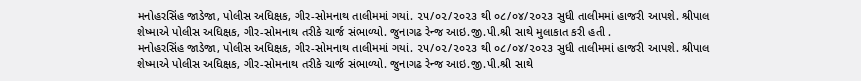મનોહરસિંહ જાડેજા, પોલીસ અધિક્ષક, ગીર-સોમનાથ તાલીમમાં ગયાં. ૨૫/૦૨/૨૦૨૩ થી ૦૮/૦૪/૨૦૨૩ સુધી તાલીમમાં હાજરી આપશે. શ્રીપાલ શેષ્માએ પોલીસ અધિક્ષક, ગીર-સોમનાથ તરીકે ચાર્જ સંભાળ્યો. જુનાગઢ રેન્જ આઇ.જી.પી.શ્રી સાથે મુલાકાત કરી હતી .
મનોહરસિંહ જાડેજા, પોલીસ અધિક્ષક, ગીર-સોમનાથ તાલીમમાં ગયાં. ૨૫/૦૨/૨૦૨૩ થી ૦૮/૦૪/૨૦૨૩ સુધી તાલીમમાં હાજરી આપશે. શ્રીપાલ શેષ્માએ પોલીસ અધિક્ષક, ગીર-સોમનાથ તરીકે ચાર્જ સંભાળ્યો. જુનાગઢ રેન્જ આઇ.જી.પી.શ્રી સાથે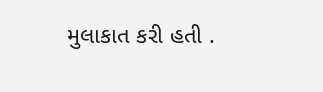મુલાકાત કરી હતી .